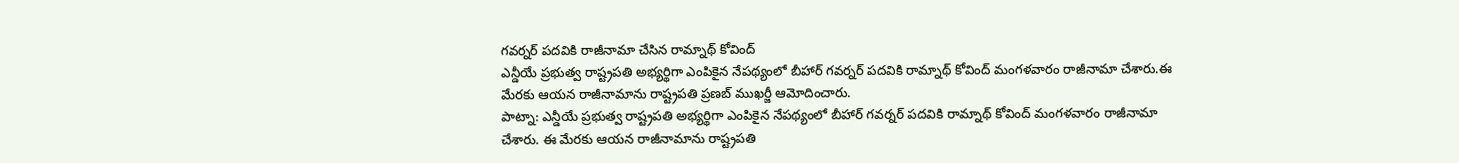గవర్నర్ పదవికి రాజీనామా చేసిన రామ్నాథ్ కోవింద్
ఎన్డీయే ప్రభుత్వ రాష్ట్రపతి అభ్యర్థిగా ఎంపికైన నేపథ్యంలో బీహార్ గవర్నర్ పదవికి రామ్నాథ్ కోవింద్ మంగళవారం రాజీనామా చేశారు.ఈ మేరకు ఆయన రాజీనామాను రాష్ట్రపతి ప్రణబ్ ముఖర్జీ ఆమోదించారు.
పాట్నా: ఎన్డీయే ప్రభుత్వ రాష్ట్రపతి అభ్యర్థిగా ఎంపికైన నేపథ్యంలో బీహార్ గవర్నర్ పదవికి రామ్నాథ్ కోవింద్ మంగళవారం రాజీనామా చేశారు. ఈ మేరకు ఆయన రాజీనామాను రాష్ట్రపతి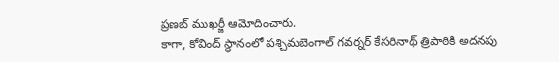ప్రణబ్ ముఖర్జీ ఆమోదించారు.
కాగా, కోవింద్ స్థానంలో పశ్చిమబెంగాల్ గవర్నర్ కేసరినాథ్ త్రిపాఠికి అదనపు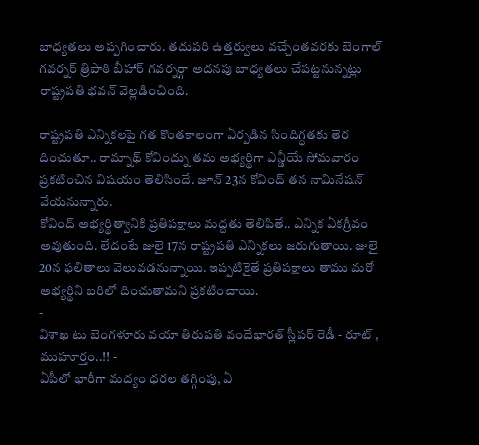బాధ్యతలు అప్పగించారు. తదుపరి ఉత్తర్వులు వచ్చేంతవరకు బెంగాల్ గవర్నర్ త్రిపాఠి బీహార్ గవర్నర్గా అదనపు బాధ్యతలు చేపట్టనున్నట్లు రాష్ట్రపతి భవన్ వెల్లడించింది.

రాష్ట్రపతి ఎన్నికలపై గత కొంతకాలంగా ఏర్పడిన సిందిగ్ధతకు తెర దించుతూ.. రామ్నాథ్ కోవింద్ను తమ అభ్యర్థిగా ఎన్డీయే సోమవారం ప్రకటించిన విషయం తెలిసిందే. జూన్ 23న కోవింద్ తన నామినేషన్ వేయనున్నారు.
కోవింద్ అభ్యర్థిత్వానికి ప్రతిపక్షాలు మద్దతు తెలిపితే.. ఎన్నిక ఏకగ్రీవం అవుతుంది. లేదంటే జులై 17న రాష్ట్రపతి ఎన్నికలు జరుగుతాయి. జులై 20న ఫలితాలు వెలువడనున్నాయి. ఇప్పటికైతే ప్రతిపక్షాలు తాము మరో అభ్యర్థిని బరిలో దించుతామని ప్రకటించాయి.
-
విశాఖ టు బెంగళూరు వయా తిరుపతి వందేభారత్ స్లీపర్ రెడీ - రూట్ , ముహూర్తం..!! -
ఏపీలో భారీగా మద్యం ధరల తగ్గింపు, ఏ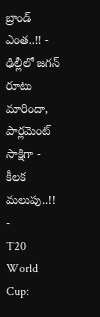బ్రాండ్ ఎంత..!! -
ఢిల్లీలో జగన్ రూటు మారిందా, పార్లమెంట్ సాక్షిగా - కీలక మలుపు..!! -
T20 World Cup: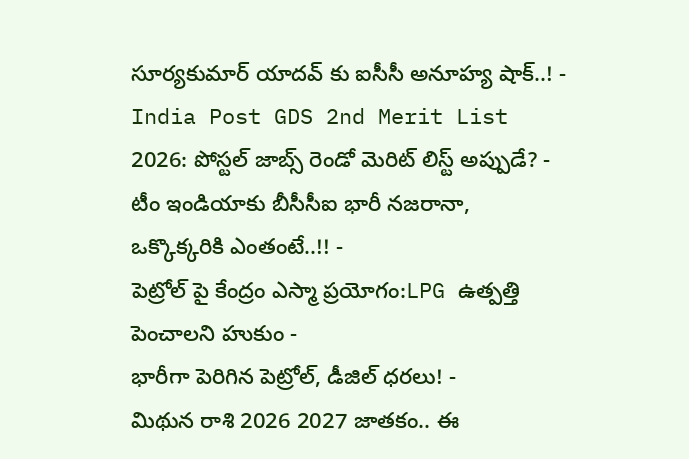సూర్యకుమార్ యాదవ్ కు ఐసీసీ అనూహ్య షాక్..! -
India Post GDS 2nd Merit List 2026: పోస్టల్ జాబ్స్ రెండో మెరిట్ లిస్ట్ అప్పుడే? -
టీం ఇండియాకు బీసీసీఐ భారీ నజరానా, ఒక్కొక్కరికి ఎంతంటే..!! -
పెట్రోల్ పై కేంద్రం ఎస్మా ప్రయోగం:LPG ఉత్పత్తి పెంచాలని హుకుం -
భారీగా పెరిగిన పెట్రోల్, డీజిల్ ధరలు! -
మిథున రాశి 2026 2027 జాతకం.. ఈ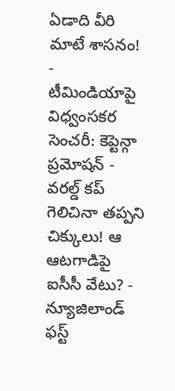ఏడాది వీరి మాటే శాసనం! -
టీమిండియాపై విధ్వంసకర సెంచరీ: కెప్టెన్గా ప్రమోషన్ -
వరల్డ్ కప్ గెలిచినా తప్పని చిక్కులు! ఆ ఆటగాడిపై ఐసీసీ వేటు? -
న్యూజిలాండ్ ఫస్ట్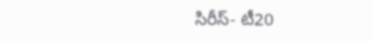సిరీస్- టీ20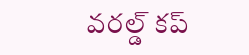వరల్డ్ కప్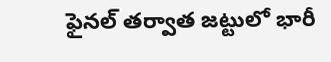ఫైనల్ తర్వాత జట్టులో భారీ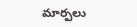మార్పలు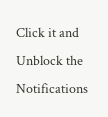Click it and Unblock the Notifications